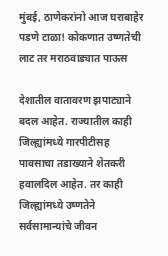मुंबई, ठाणेकरांनो आज घराबाहेर पडणे टाळा! कोकणात उष्णतेची लाट तर मराठवाड्यात पाऊस

देशातील वातावरण झपाट्याने बदल आहेत. राज्यातील काही जिल्ह्यांमध्ये गारपीटीसह पावसाचा तडाख्याने शेतकरी हवालदिल आहेत. तर काही जिल्ह्यांमध्ये उष्णतेने सर्वसामान्यांचे जीवन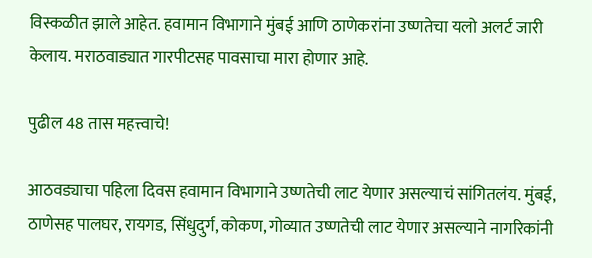विस्कळीत झाले आहेत. हवामान विभागाने मुंबई आणि ठाणेकरांना उष्णतेचा यलो अलर्ट जारी केलाय. मराठवाड्यात गारपीटसह पावसाचा मारा होणार आहे.

पुढील 48 तास महत्त्वाचे!

आठवड्याचा पहिला दिवस हवामान विभागाने उष्णतेची लाट येणार असल्याचं सांगितलंय. मुंबई, ठाणेसह पालघर, रायगड, सिंधुदुर्ग, कोकण, गोव्यात उष्णतेची लाट येणार असल्याने नागरिकांनी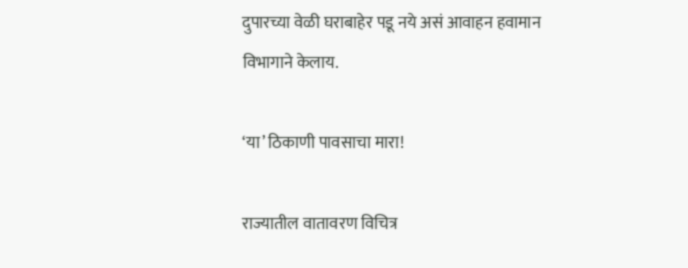दुपारच्या वेळी घराबाहेर पडू नये असं आवाहन हवामान विभागाने केलाय.

‘या’ ठिकाणी पावसाचा मारा!

राज्यातील वातावरण विचित्र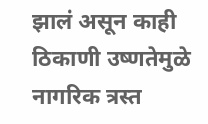झालं असून काही ठिकाणी उष्णतेमुळे नागरिक त्रस्त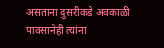असताना दुसरीकडे अवकाळी पावसानेही त्यांना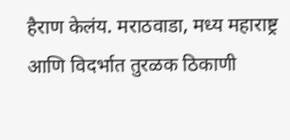हैराण केलंय. मराठवाडा, मध्य महाराष्ट्र आणि विदर्भात तुरळक ठिकाणी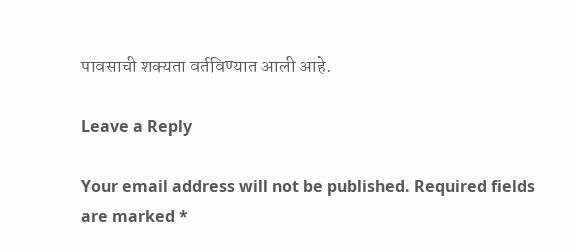पावसाची शक्यता वर्तविण्यात आली आहे.

Leave a Reply

Your email address will not be published. Required fields are marked *